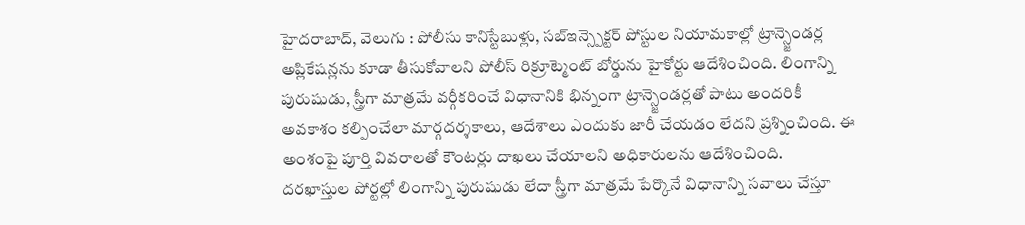హైదరాబాద్, వెలుగు : పోలీసు కానిస్టేబుళ్లు, సబ్ఇన్స్పెక్టర్ పోస్టుల నియామకాల్లో ట్రాన్స్జెండర్ల అప్లికేషన్లను కూడా తీసుకోవాలని పోలీస్ రిక్రూట్మెంట్ బోర్డును హైకోర్టు ఆదేశించింది. లింగాన్ని పురుషుడు, స్త్రీగా మాత్రమే వర్గీకరించే విధానానికి భిన్నంగా ట్రాన్స్జెండర్లతో పాటు అందరికీ అవకాశం కల్పించేలా మార్గదర్శకాలు, ఆదేశాలు ఎందుకు జారీ చేయడం లేదని ప్రశ్నించింది. ఈ అంశంపై పూర్తి వివరాలతో కౌంటర్లు దాఖలు చేయాలని అధికారులను ఆదేశించింది.
దరఖాస్తుల పోర్టల్లో లింగాన్ని పురుషుడు లేదా స్త్రీగా మాత్రమే పేర్కొనే విధానాన్ని సవాలు చేస్తూ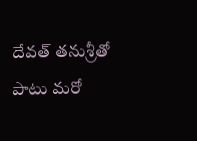దేవత్ తనుశ్రీతో పాటు మరో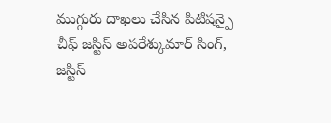ముగ్గురు దాఖలు చేసిన పిటిషన్పై చీఫ్ జస్టిస్ అపరేశ్కుమార్ సింగ్, జస్టిస్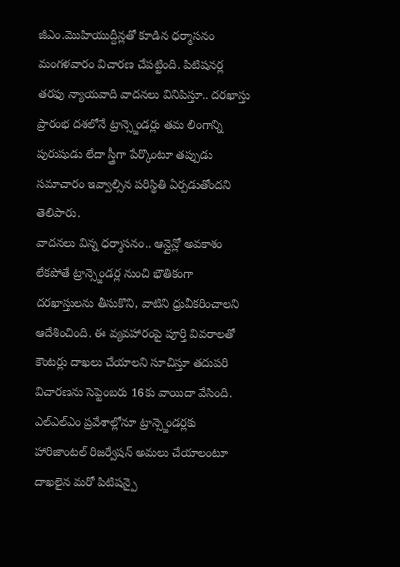జీఎం.మొహియుద్దీన్లతో కూడిన ధర్మాసనం మంగళవారం విచారణ చేపట్టింది. పిటిషనర్ల తరఫు న్యాయవాది వాదనలు వినిపిస్తూ.. దరఖాస్తు ప్రారంభ దశలోనే ట్రాన్స్జెండర్లు తమ లింగాన్ని పురుషుడు లేదా స్త్రీగా పేర్కొంటూ తప్పుడు సమాచారం ఇవ్వాల్సిన పరిస్థితి ఏర్పడుతోందని తెలిపారు.
వాదనలు విన్న ధర్మాసనం.. ఆన్లైన్లో అవకాశం లేకపోతే ట్రాన్స్జెండర్ల నుంచి భౌతికంగా దరఖాస్తులను తీసుకొని, వాటిని ధ్రువీకరించాలని ఆదేశించింది. ఈ వ్యవహారంపై పూర్తి వివరాలతో కౌంటర్లు దాఖలు చేయాలని సూచిస్తూ తదుపరి విచారణను సెప్టెంబరు 16కు వాయిదా వేసింది.
ఎల్ఎల్ఎం ప్రవేశాల్లోనూ ట్రాన్స్జెండర్లకు హారిజాంటల్ రిజర్వేషన్ అమలు చేయాలంటూ దాఖలైన మరో పిటిషన్పై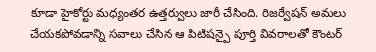కూడా హైకోర్టు మధ్యంతర ఉత్తర్వులు జారీ చేసింది. రిజర్వేషన్ అమలు చేయకపోవడాన్ని సవాలు చేసిన ఆ పిటిషన్పై పూర్తి వివరాలతో కౌంటర్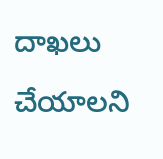దాఖలు చేయాలని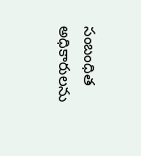సంబంధిత అధికారులను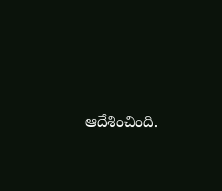ఆదేశించింది.